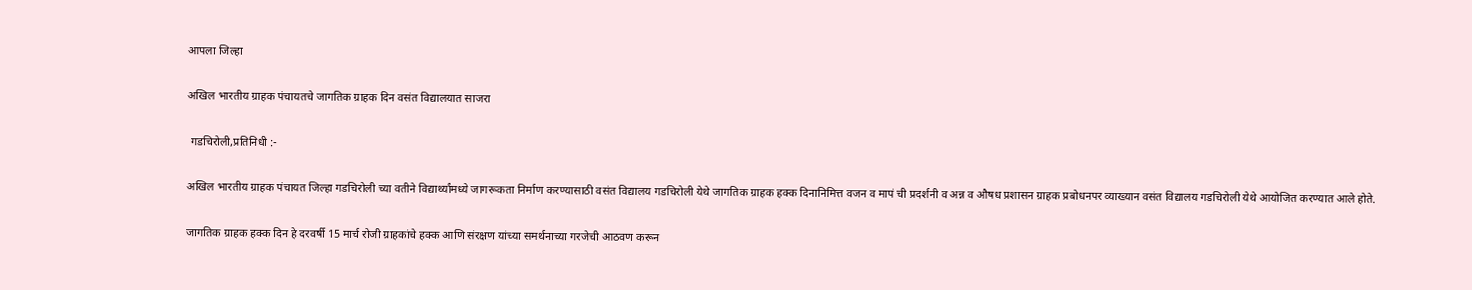आपला जिल्हा

अखिल भारतीय ग्राहक पंचायतचे जागतिक ग्राहक दिन वसंत विद्यालयात साजरा

 गडचिरोली,प्रतिनिधी :-

अखिल भारतीय ग्राहक पंचायत जिल्हा गडचिरोली च्या वतीने विद्यार्थ्यांमध्ये जागरूकता निर्माण करण्यासाठी वसंत विद्यालय गडचिरोली येथे जागतिक ग्राहक हक्क दिनानिमित्त वजन व मापं ची प्रदर्शनी व अन्न व औषध प्रशासन ग्राहक प्रबोधनपर व्याख्यान वसंत विद्यालय गडचिरोली येथे आयोजित करण्यात आले होते.

जागतिक ग्राहक हक्क दिन हे दरवर्षी 15 मार्च रोजी ग्राहकांचे हक्क आणि संरक्षण यांच्या समर्थनाच्या गरजेची आठवण करून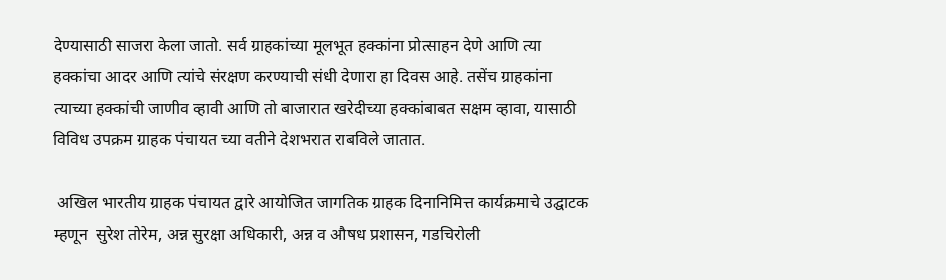देण्यासाठी साजरा केला जातो. सर्व ग्राहकांच्या मूलभूत हक्कांना प्रोत्साहन देणे आणि त्या हक्कांचा आदर आणि त्यांचे संरक्षण करण्याची संधी देणारा हा दिवस आहे. तसेंच ग्राहकांना त्याच्या हक्कांची जाणीव व्हावी आणि तो बाजारात खरेदीच्या हक्कांबाबत सक्षम व्हावा, यासाठी विविध उपक्रम ग्राहक पंचायत च्या वतीने देशभरात राबविले जातात.

 अखिल भारतीय ग्राहक पंचायत द्वारे आयोजित जागतिक ग्राहक दिनानिमित्त कार्यक्रमाचे उद्घाटक म्हणून  सुरेश तोरेम, अन्न सुरक्षा अधिकारी, अन्न व औषध प्रशासन, गडचिरोली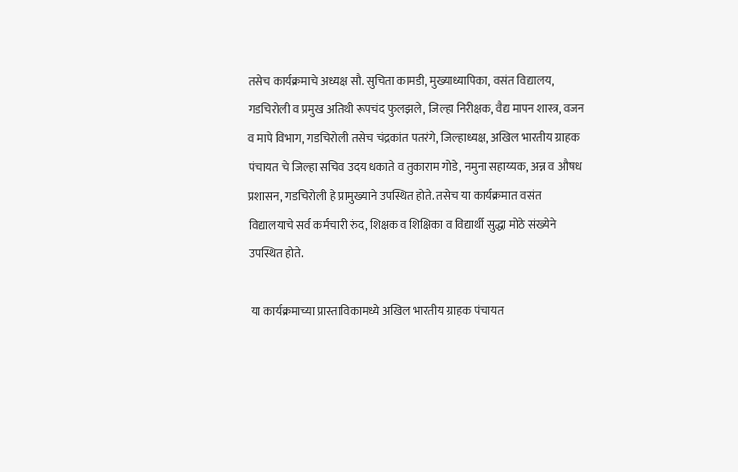तसेच कार्यक्रमाचे अध्यक्ष सौ. सुचिता कामडी, मुख्याध्यापिका, वसंत विद्यालय, गडचिरोली व प्रमुख अतिथी रूपचंद फुलझले, जिल्हा निरीक्षक, वैद्य मापन शास्त्र, वजन व मापे विभाग, गडचिरोली तसेच चंद्रकांत पतरंगे, जिल्हाध्यक्ष, अखिल भारतीय ग्राहक पंचायत चे जिल्हा सचिव उदय धकाते व तुकाराम गोडे, नमुना सहाय्यक, अन्न व औषध प्रशासन, गडचिरोली हे प्रामुख्याने उपस्थित होते. तसेच या कार्यक्रमात वसंत विद्यालयाचे सर्व कर्मचारी रुंद, शिक्षक व शिक्षिका व विद्यार्थी सुद्धा मोठे संख्येने उपस्थित होते.

 या कार्यक्रमाच्या प्रास्ताविकामध्ये अखिल भारतीय ग्राहक पंचायत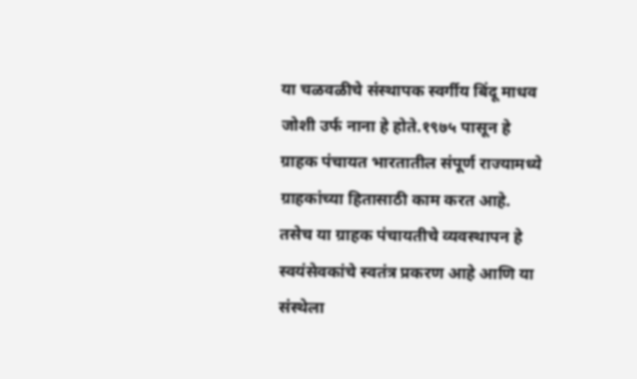या चळवळीचे संस्थापक स्वर्गीय बिंदू माधव जोशी उर्फ नाना हे होते.१९७५ पासून हे ग्राहक पंचायत भारतातील संपूर्ण राज्यामध्ये ग्राहकांच्या हितासाठी काम करत आहे. तसेच या ग्राहक पंचायतीचे व्यवस्थापन हे स्वयंसेवकांचे स्वतंत्र प्रकरण आहे आणि या संस्थेला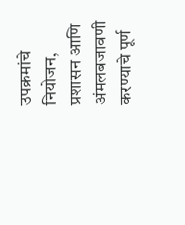उपक्रमांचे नियोजन, प्रशासन आणि अंमलबजावणी करण्याचे पूर्ण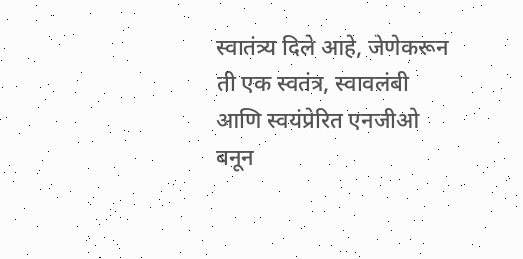स्वातंत्र्य दिले आहे, जेणेकरून ती एक स्वतंत्र, स्वावलंबी आणि स्वयंप्रेरित एनजीओ बनून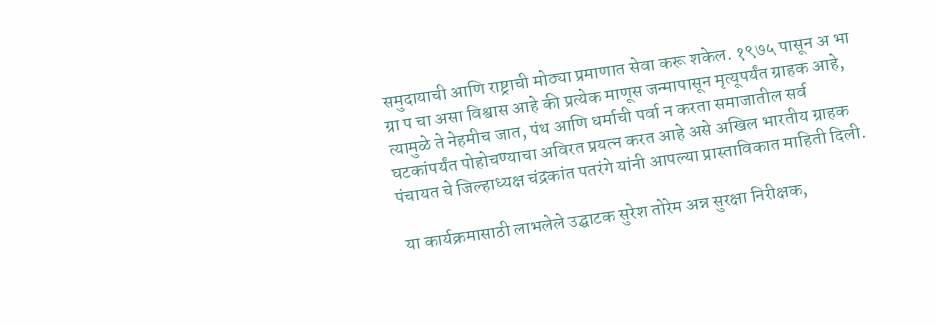समुदायाची आणि राष्ट्राची मोठ्या प्रमाणात सेवा करू शकेल. १९७५ पासून अ भा ग्रा प चा असा विश्वास आहे की प्रत्येक माणूस जन्मापासून मृत्यूपर्यंत ग्राहक आहे, त्यामुळे ते नेहमीच जात, पंथ आणि धर्माची पर्वा न करता समाजातील सर्व घटकांपर्यंत पोहोचण्याचा अविरत प्रयत्न करत आहे असे अखिल भारतीय ग्राहक पंचायत चे जिल्हाध्यक्ष चंद्रकांत पतरंगे यांनी आपल्या प्रास्ताविकात माहिती दिली.

 या कार्यक्रमासाठी लाभलेले उद्घाटक सुरेश तोरेम अन्न सुरक्षा निरीक्षक,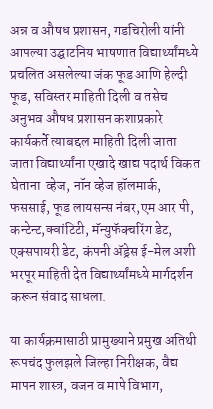अन्न व औषध प्रशासन, गडचिरोली यांनी आपल्या उद्घाटनिय भाषणात विद्यार्थ्यांमध्ये प्रचलित असलेल्या जंक फूड आणि हेल्दी फूड, सविस्तर माहिती दिली व तसेच अनुभव औषध प्रशासन कशाप्रकारे कार्यकर्ते त्याबद्दल माहिती दिली जाता जाता विद्यार्थ्यांना एखादे खाद्य पदार्थ विकत घेताना  व्हेज, नॉन व्हेज हॉलमार्क, फससाई, फूड लायसन्स नंबर,एम आर पी, कन्टेन्ट,क्वांटिटी, मॅन्युफॅक्चरिंग डेट, एक्सपायरी डेट, कंपनी ॲड्रेस ई-मेल अशी भरपूर माहिती देत विद्यार्थ्यांमध्ये मार्गदर्शन करून संवाद साधला.

या कार्यक्रमासाठी प्रामुख्याने प्रमुख अतिथी रूपचंद फुलझले जिल्हा निरीक्षक, वैद्य मापन शास्त्र, वजन व मापे विभाग,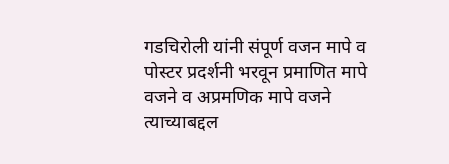गडचिरोली यांनी संपूर्ण वजन मापे व पोस्टर प्रदर्शनी भरवून प्रमाणित मापे वजने व अप्रमणिक मापे वजने त्याच्याबद्दल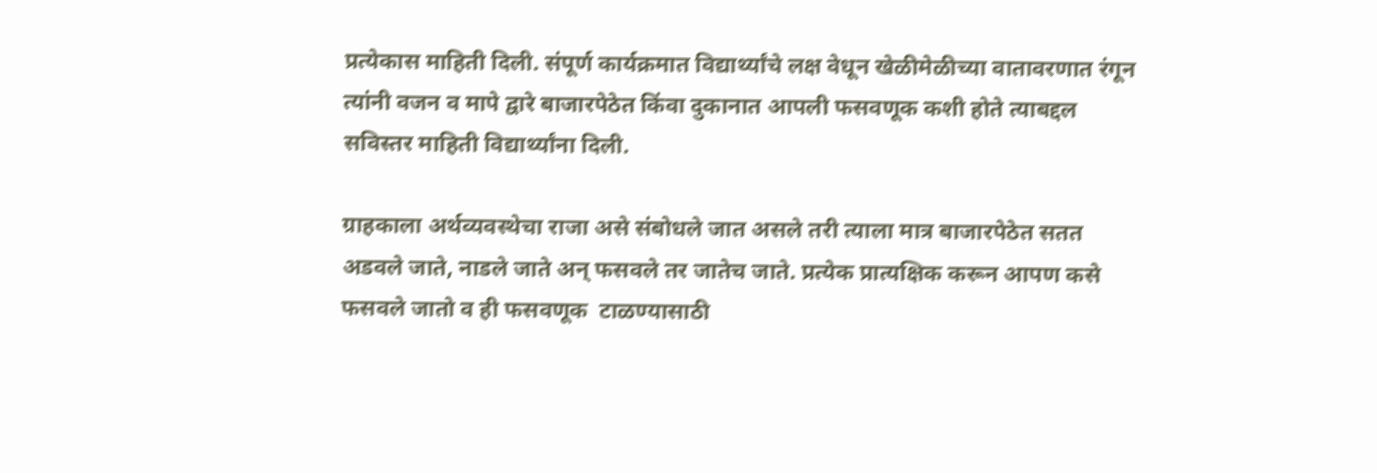प्रत्येकास माहिती दिली. संपूर्ण कार्यक्रमात विद्यार्थ्यांचे लक्ष वेधून खेळीमेळीच्या वातावरणात रंगून त्यांनी वजन व मापे द्वारे बाजारपेठेत किंवा दुकानात आपली फसवणूक कशी होते त्याबद्दल सविस्तर माहिती विद्यार्थ्यांना दिली.

ग्राहकाला अर्थव्यवस्थेचा राजा असे संबोधले जात असले तरी त्याला मात्र बाजारपेठेत सतत अडवले जाते, नाडले जाते अन् फसवले तर जातेच जाते. प्रत्येक प्रात्यक्षिक करून आपण कसे फसवले जातो व ही फसवणूक  टाळण्यासाठी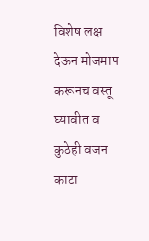विशेष लक्ष देऊन मोजमाप करूनच वस्तू घ्यावीत व कुठेही वजन काटा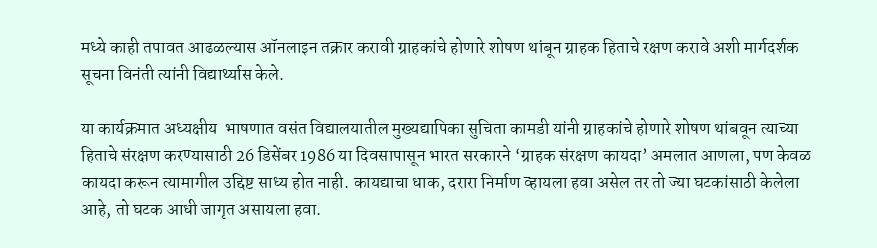मध्ये काही तपावत आढळल्यास ऑनलाइन तक्रार करावी ग्राहकांचे होणारे शोषण थांबून ग्राहक हिताचे रक्षण करावे अशी मार्गदर्शक सूचना विनंती त्यांनी विद्यार्थ्यास केले.

या कार्यक्रमात अध्यक्षीय  भाषणात वसंत विद्यालयातील मुख्यद्यापिका सुचिता कामडी यांनी ग्राहकांचे होणारे शोषण थांबवून त्याच्या हिताचे संरक्षण करण्यासाठी 26 डिसेंबर 1986 या दिवसापासून भारत सरकारने ‘ग्राहक संरक्षण कायदा’ अमलात आणला, पण केवळ कायदा करून त्यामागील उद्दिष्ट साध्य होत नाही. कायद्याचा धाक, दरारा निर्माण व्हायला हवा असेल तर तो ज्या घटकांसाठी केलेला आहे, तो घटक आधी जागृत असायला हवा.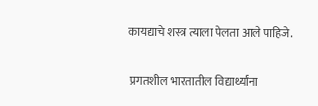कायद्याचे शस्त्र त्याला पेलता आले पाहिजे.

 प्रगतशील भारतातील विद्यार्थ्यांना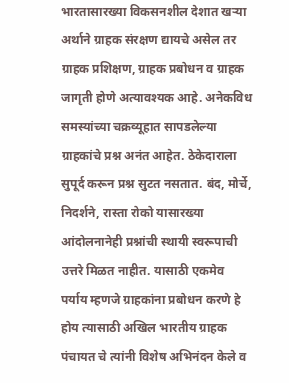भारतासारख्या विकसनशील देशात खऱ्या अर्थाने ग्राहक संरक्षण द्यायचे असेल तर ग्राहक प्रशिक्षण, ग्राहक प्रबोधन व ग्राहक जागृती होणे अत्यावश्यक आहे. अनेकविध समस्यांच्या चक्रव्यूहात सापडलेल्या ग्राहकांचे प्रश्न अनंत आहेत. ठेकेदाराला सुपूर्द करून प्रश्न सुटत नसतात. बंद, मोर्चे, निदर्शने, रास्ता रोको यासारख्या आंदोलनानेही प्रश्नांची स्थायी स्वरूपाची उत्तरे मिळत नाहीत. यासाठी एकमेव पर्याय म्हणजे ग्राहकांना प्रबोधन करणे हे होय त्यासाठी अखिल भारतीय ग्राहक पंचायत चे त्यांनी विशेष अभिनंदन केले व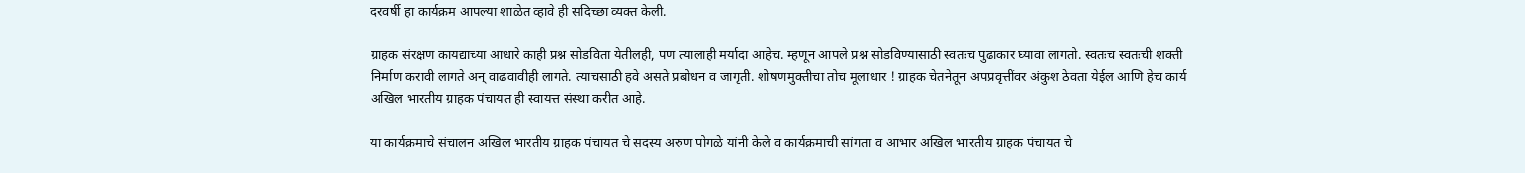दरवर्षी हा कार्यक्रम आपल्या शाळेत व्हावे ही सदिच्छा व्यक्त केली.

ग्राहक संरक्षण कायद्याच्या आधारे काही प्रश्न सोडविता येतीलही, पण त्यालाही मर्यादा आहेच. म्हणून आपले प्रश्न सोडविण्यासाठी स्वतःच पुढाकार घ्यावा लागतो. स्वतःच स्वतःची शक्ती निर्माण करावी लागते अन् वाढवावीही लागते. त्याचसाठी हवे असते प्रबोधन व जागृती. शोषणमुक्तीचा तोच मूलाधार ! ग्राहक चेतनेतून अपप्रवृत्तींवर अंकुश ठेवता येईल आणि हेच कार्य अखिल भारतीय ग्राहक पंचायत ही स्वायत्त संस्था करीत आहे.

या कार्यक्रमाचे संचालन अखिल भारतीय ग्राहक पंचायत चे सदस्य अरुण पोगळे यांनी केले व कार्यक्रमाची सांगता व आभार अखिल भारतीय ग्राहक पंचायत चे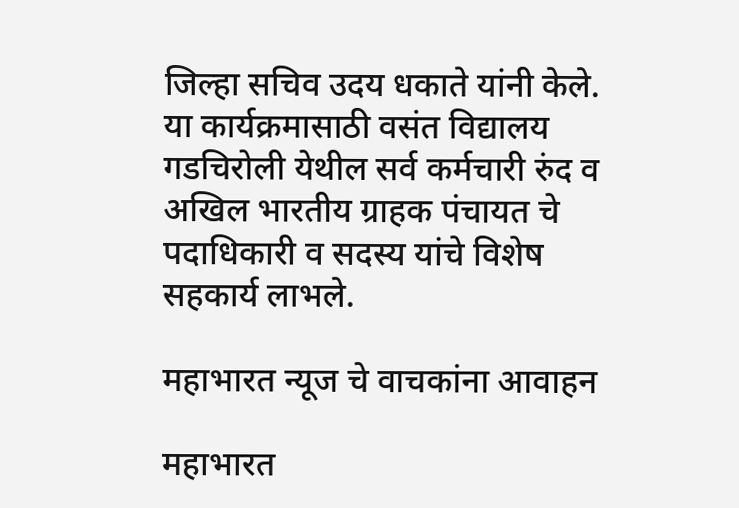जिल्हा सचिव उदय धकाते यांनी केले. या कार्यक्रमासाठी वसंत विद्यालय गडचिरोली येथील सर्व कर्मचारी रुंद व अखिल भारतीय ग्राहक पंचायत चे पदाधिकारी व सदस्य यांचे विशेष सहकार्य लाभले.

महाभारत न्यूज चे वाचकांना आवाहन

महाभारत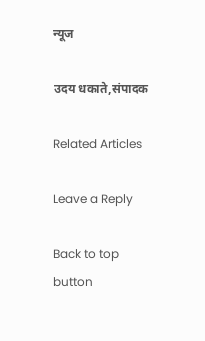न्यूज

उदय धकाते,संपादक

Related Articles

Leave a Reply

Back to top button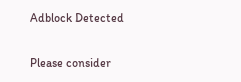Adblock Detected

Please consider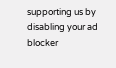supporting us by disabling your ad blocker